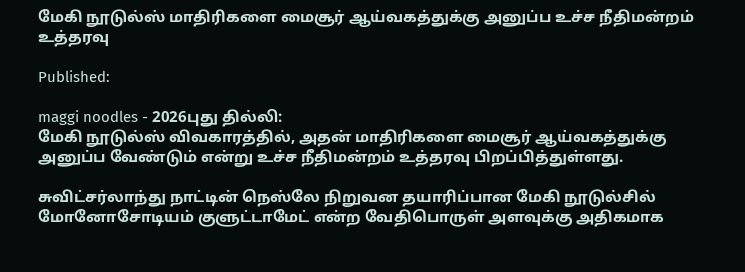மேகி நூடுல்ஸ் மாதிரிகளை மைசூர் ஆய்வகத்துக்கு அனுப்ப உச்ச நீதிமன்றம் உத்தரவு

Published:

maggi noodles - 2026புது தில்லி:
மேகி நூடுல்ஸ் விவகாரத்தில், அதன் மாதிரிகளை மைசூர் ஆய்வகத்துக்கு அனுப்ப வேண்டும் என்று உச்ச நீதிமன்றம் உத்தரவு பிறப்பித்துள்ளது.

சுவிட்சர்லாந்து நாட்டின் நெஸ்லே நிறுவன தயாரிப்பான மேகி நூடுல்சில் மோனோசோடியம் குளுட்டாமேட் என்ற வேதிபொருள் அளவுக்கு அதிகமாக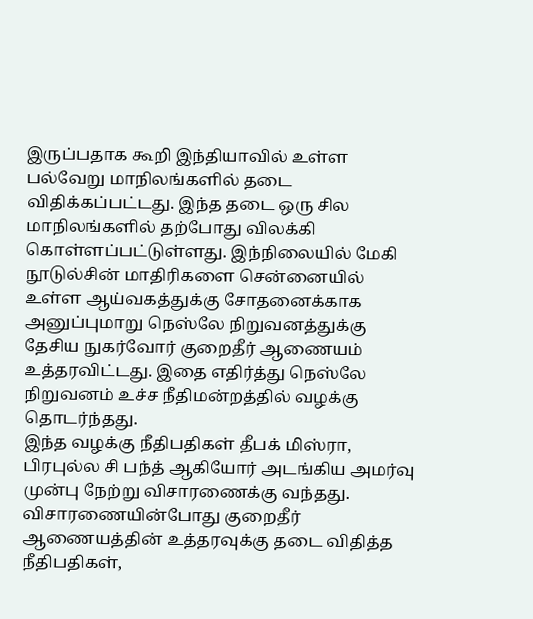இருப்பதாக கூறி இந்தியாவில் உள்ள பல்வேறு மாநிலங்களில் தடை விதிக்கப்பட்டது. இந்த தடை ஒரு சில மாநிலங்களில் தற்போது விலக்கி கொள்ளப்பட்டுள்ளது. இந்நிலையில் மேகி நூடுல்சின் மாதிரிகளை சென்னையில் உள்ள ஆய்வகத்துக்கு சோதனைக்காக அனுப்புமாறு நெஸ்லே நிறுவனத்துக்கு தேசிய நுகர்வோர் குறைதீர் ஆணையம் உத்தரவிட்டது. இதை எதிர்த்து நெஸ்லே நிறுவனம் உச்ச நீதிமன்றத்தில் வழக்கு தொடர்ந்தது.
இந்த வழக்கு நீதிபதிகள் தீபக் மிஸ்ரா, பிரபுல்ல சி பந்த் ஆகியோர் அடங்கிய அமர்வு முன்பு நேற்று விசாரணைக்கு வந்தது.
விசாரணையின்போது குறைதீர் ஆணையத்தின் உத்தரவுக்கு தடை விதித்த நீதிபதிகள்,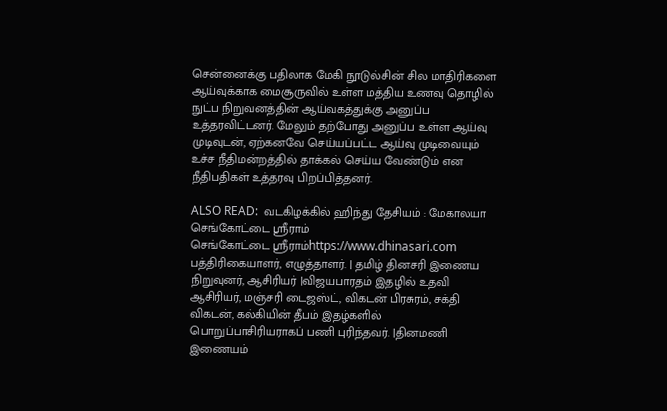சென்னைக்கு பதிலாக மேகி நூடுல்சின் சில மாதிரிகளை ஆய்வுக்காக மைசூருவில் உள்ள மத்திய உணவு தொழில் நுட்ப நிறுவனத்தின் ஆய்வகத்துக்கு அனுப்ப உத்தரவிட்டனர். மேலும் தற்போது அனுப்ப உள்ள ஆய்வு முடிவுடன், ஏற்கனவே செய்யப்பட்ட ஆய்வு முடிவையும் உச்ச நீதிமன்றத்தில் தாக்கல் செய்ய வேண்டும் என நீதிபதிகள் உத்தரவு பிறப்பித்தனர்.

ALSO READ:  வடகிழக்கில் ஹிந்து தேசியம் : மேகாலயா
செங்கோட்டை ஸ்ரீராம்
செங்கோட்டை ஸ்ரீராம்https://www.dhinasari.com
பத்திரிகையாளர், எழுத்தாளர். | தமிழ் தினசரி இணைய நிறுவுனர், ஆசிரியர் |விஜயபாரதம் இதழில் உதவி ஆசிரியர், மஞ்சரி டைஜஸ்ட், விகடன் பிரசுரம், சக்தி விகடன், கல்கியின் தீபம் இதழ்களில் பொறுப்பாசிரியராகப் பணி புரிந்தவர். |தினமணி இணையம்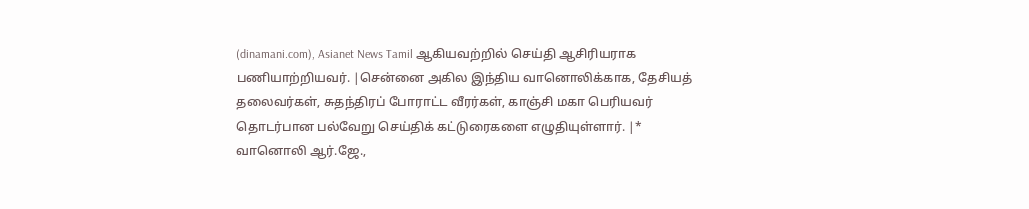(dinamani.com), Asianet News Tamil ஆகியவற்றில் செய்தி ஆசிரியராக பணியாற்றியவர். |சென்னை அகில இந்திய வானொலிக்காக, தேசியத் தலைவர்கள், சுதந்திரப் போராட்ட வீரர்கள், காஞ்சி மகா பெரியவர் தொடர்பான பல்வேறு செய்திக் கட்டுரைகளை எழுதியுள்ளார். |* வானொலி ஆர்.ஜே.,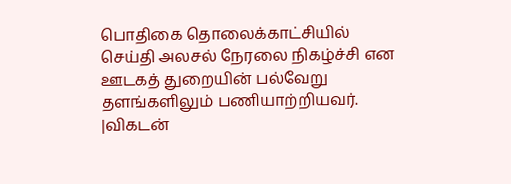பொதிகை தொலைக்காட்சியில் செய்தி அலசல் நேரலை நிகழ்ச்சி என ஊடகத் துறையின் பல்வேறு தளங்களிலும் பணியாற்றியவர். |விகடன்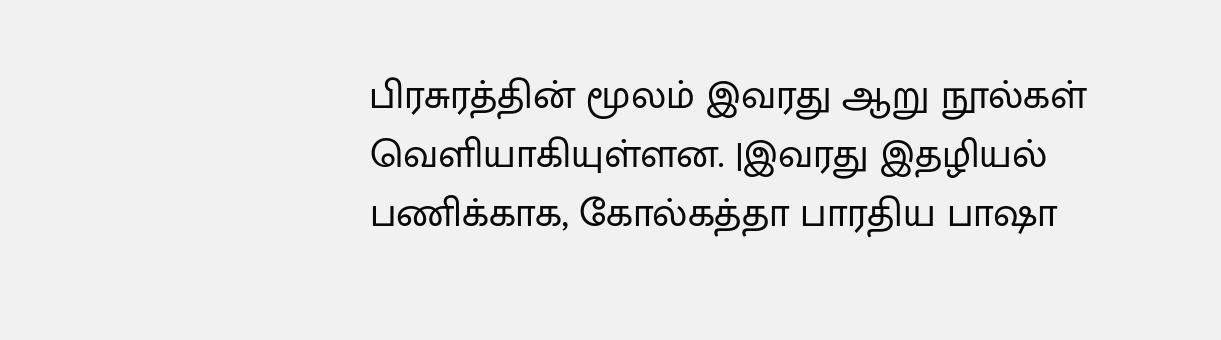பிரசுரத்தின் மூலம் இவரது ஆறு நூல்கள் வெளியாகியுள்ளன. |இவரது இதழியல் பணிக்காக, கோல்கத்தா பாரதிய பாஷா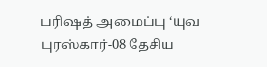பரிஷத் அமைப்பு ‘யுவ புரஸ்கார்-08 தேசிய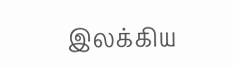இலக்கிய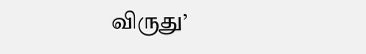விருது’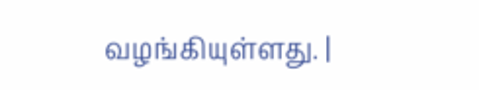வழங்கியுள்ளது. |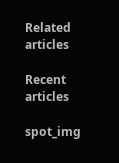Related articles

Recent articles

spot_img